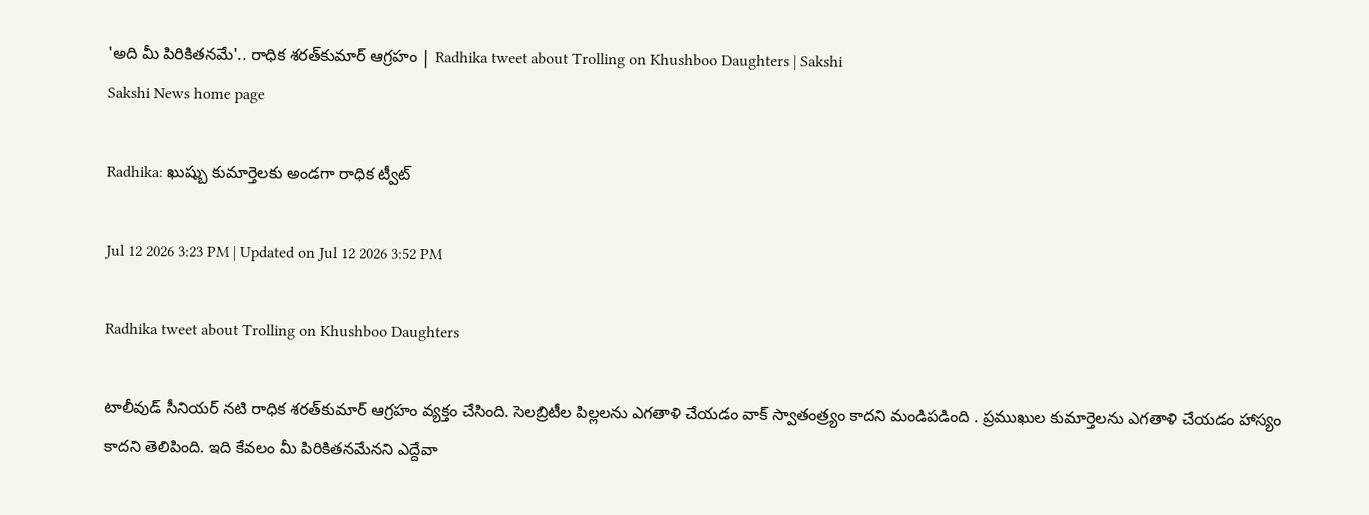'అది మీ పిరికితనమే'.. రాధిక శరత్‌కుమార్ ఆగ్రహం | Radhika tweet about Trolling on Khushboo Daughters | Sakshi
Sakshi News home page

Radhika: ఖుష్బు కుమార్తెలకు అండగా రాధిక ట‍్వీట్

Jul 12 2026 3:23 PM | Updated on Jul 12 2026 3:52 PM

Radhika tweet about Trolling on Khushboo Daughters

టాలీవుడ్ సీనియర్ నటి రాధిక శరత్‌కుమార్ ఆగ్రహం వ్యక్తం చేసింది. సెలబ్రిటీల పిల్లలను ఎగతాళి చేయడం వాక్ స్వాతంత్ర్యం కాదని మండిపడింది . ప్రముఖుల కుమార్తెలను ఎగతాళి చేయడం హాస్యం కాదని తెలిపింది. ఇది కేవలం మీ పిరికితనమేనని ఎద్దేవా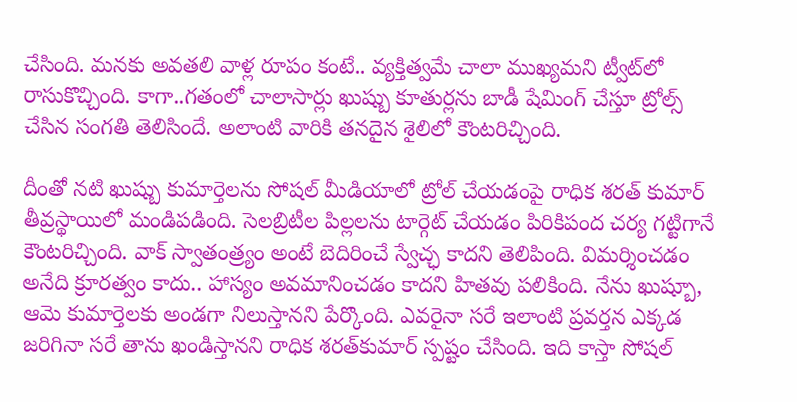చేసింది. మనకు అవతలి వాళ్ల రూపం కంటే.. వ్యక్తిత్వమే చాలా ముఖ్యమని ట్వీట్‌లో రాసుకొచ్చింది. కాగా..గతంలో చాలాసార్లు ఖుష్బు కూతుర్లను బాడీ షేమింగ్ చేస్తూ ట్రోల్స్ చేసిన సంగతి తెలిసిందే. అలాంటి వారికి తనదైన శైలిలో కౌంటరిచ్చింది.

దీంతో నటి ఖుష్బు కుమార్తెలను సోషల్ మీడియాలో ట్రోల్ చేయడంపై రాధిక శరత్‌ కుమార్ తీవ్రస్థాయిలో మండిపడింది. సెలబ్రిటీల పిల్లలను టార్గెట్ చేయడం పిరికిపంద చర్య గట్టిగానే కౌంటరిచ్చింది. వాక్ స్వాతంత్ర్యం అంటే బెదిరించే స్వేచ్ఛ కాదని తెలిపింది. విమర్శించడం అనేది క్రూరత్వం కాదు.. హాస్యం అవమానించడం కాదని హితవు పలికింది. నేను ఖుష్బూ, ఆమె కుమార్తెలకు అండగా నిలుస్తానని పేర్కొంది. ఎవరైనా సరే ఇలాంటి ప్రవర్తన ఎక్కడ జరిగినా సరే తాను ఖండిస్తానని రాధిక శరత్‌కుమార్ స్పష్టం చేసింది. ఇది కాస్తా సోషల్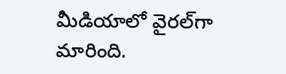మీడియాలో వైరల్‌గా మారింది.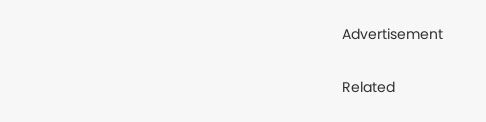Advertisement

Related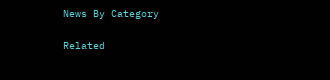News By Category

Related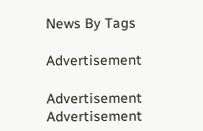News By Tags

Advertisement

Advertisement
Advertisement